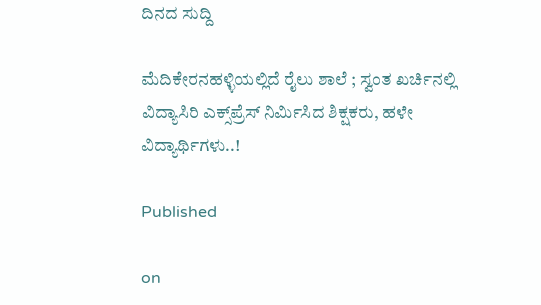ದಿನದ ಸುದ್ದಿ

ಮೆದಿಕೇರನಹಳ್ಳಿಯಲ್ಲಿದೆ ರೈಲು ಶಾಲೆ ; ಸ್ವಂತ ಖರ್ಚಿನಲ್ಲಿ ವಿದ್ಯಾಸಿರಿ ಎಕ್ಸ್‌ಪ್ರೆಸ್‌ ನಿರ್ಮಿಸಿದ ಶಿಕ್ಷಕರು, ಹಳೇ ವಿದ್ಯಾರ್ಥಿಗಳು..!

Published

on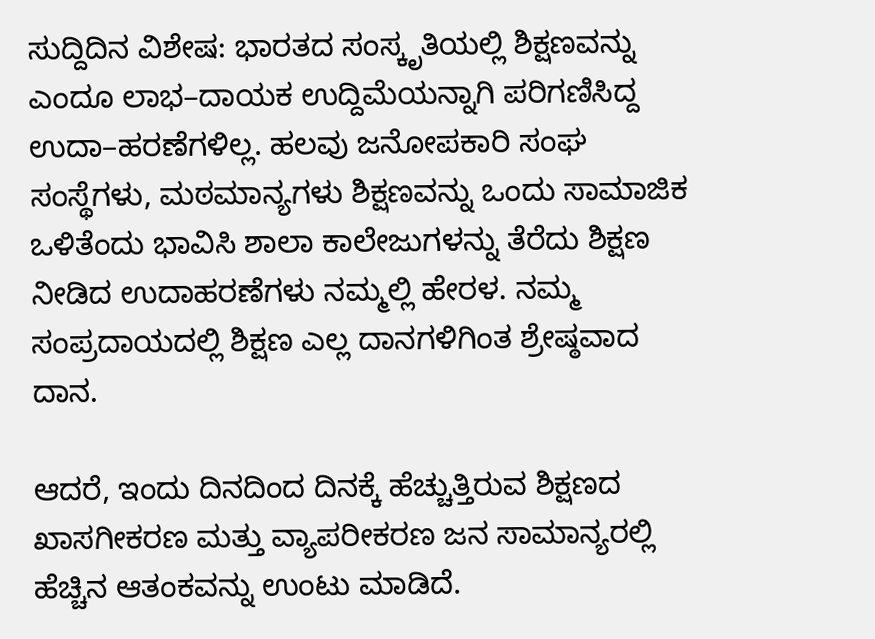ಸುದ್ದಿದಿನ ವಿಶೇಷ: ಭಾರತದ ಸಂಸ್ಕೃತಿಯಲ್ಲಿ ಶಿಕ್ಷಣವನ್ನು ಎಂದೂ ಲಾಭ–ದಾಯಕ ಉದ್ದಿಮೆಯನ್ನಾಗಿ ಪರಿಗಣಿಸಿದ್ದ ಉದಾ–ಹರಣೆಗಳಿಲ್ಲ. ಹಲವು ಜನೋಪಕಾರಿ ಸಂಘ ಸಂಸ್ಥೆಗಳು, ಮಠಮಾನ್ಯಗಳು ಶಿಕ್ಷಣವನ್ನು ಒಂದು ಸಾಮಾಜಿಕ ಒಳಿತೆಂದು ಭಾವಿಸಿ ಶಾಲಾ ಕಾಲೇಜುಗಳನ್ನು ತೆರೆದು ಶಿಕ್ಷಣ ನೀಡಿದ ಉದಾಹರಣೆಗಳು ನಮ್ಮಲ್ಲಿ ಹೇರಳ. ನಮ್ಮ ಸಂಪ್ರದಾಯದಲ್ಲಿ ಶಿಕ್ಷಣ ಎಲ್ಲ ದಾನಗಳಿಗಿಂತ ಶ್ರೇಷ್ಠವಾದ ದಾನ.

ಆದರೆ, ಇಂದು ದಿನದಿಂದ ದಿನಕ್ಕೆ ಹೆಚ್ಚುತ್ತಿರುವ ಶಿಕ್ಷಣದ ಖಾಸಗೀಕರಣ ಮತ್ತು ವ್ಯಾಪರೀಕರಣ ಜನ ಸಾಮಾನ್ಯರಲ್ಲಿ ಹೆಚ್ಚಿನ ಆತಂಕವನ್ನು ಉಂಟು ಮಾಡಿದೆ.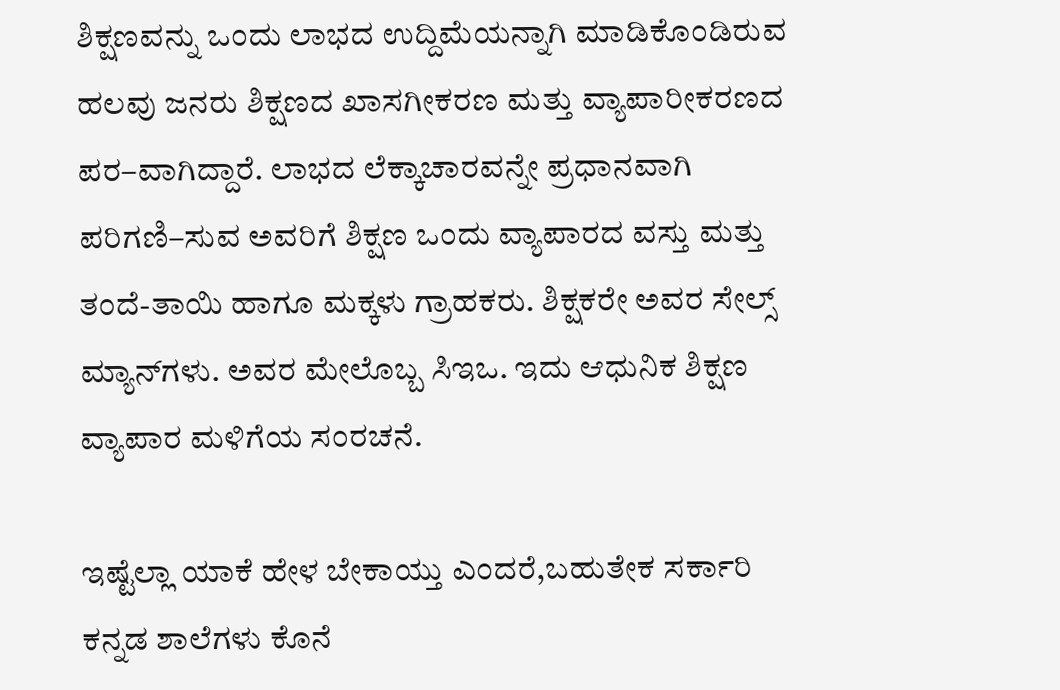ಶಿಕ್ಷಣವನ್ನು ಒಂದು ಲಾಭದ ಉದ್ದಿಮೆಯನ್ನಾಗಿ ಮಾಡಿಕೊಂಡಿರುವ ಹಲವು ಜನರು ಶಿಕ್ಷಣದ ಖಾಸಗೀಕರಣ ಮತ್ತು ವ್ಯಾಪಾರೀಕರಣದ ಪರ–ವಾಗಿದ್ದಾರೆ. ಲಾಭದ ಲೆಕ್ಕಾಚಾರವನ್ನೇ ಪ್ರಧಾನವಾಗಿ ಪರಿಗಣಿ–ಸುವ ಅವರಿಗೆ ಶಿಕ್ಷಣ ಒಂದು ವ್ಯಾಪಾರದ ವಸ್ತು ಮತ್ತು ತಂದೆ-ತಾಯಿ ಹಾಗೂ ಮಕ್ಕಳು ಗ್ರಾಹಕರು. ಶಿಕ್ಷಕರೇ ಅವರ ಸೇಲ್ಸ್ ಮ್ಯಾನ್‌ಗಳು. ಅವರ ಮೇಲೊಬ್ಬ ಸಿಇಒ. ಇದು ಆಧುನಿಕ ಶಿಕ್ಷಣ ವ್ಯಾಪಾರ ಮಳಿಗೆಯ ಸಂರಚನೆ.

ಇಷ್ಟೆಲ್ಲಾ ಯಾಕೆ ಹೇಳ ಬೇಕಾಯ್ತು ಎಂದರೆ,ಬಹುತೇಕ ಸರ್ಕಾರಿ ಕನ್ನಡ ಶಾಲೆಗಳು ಕೊನೆ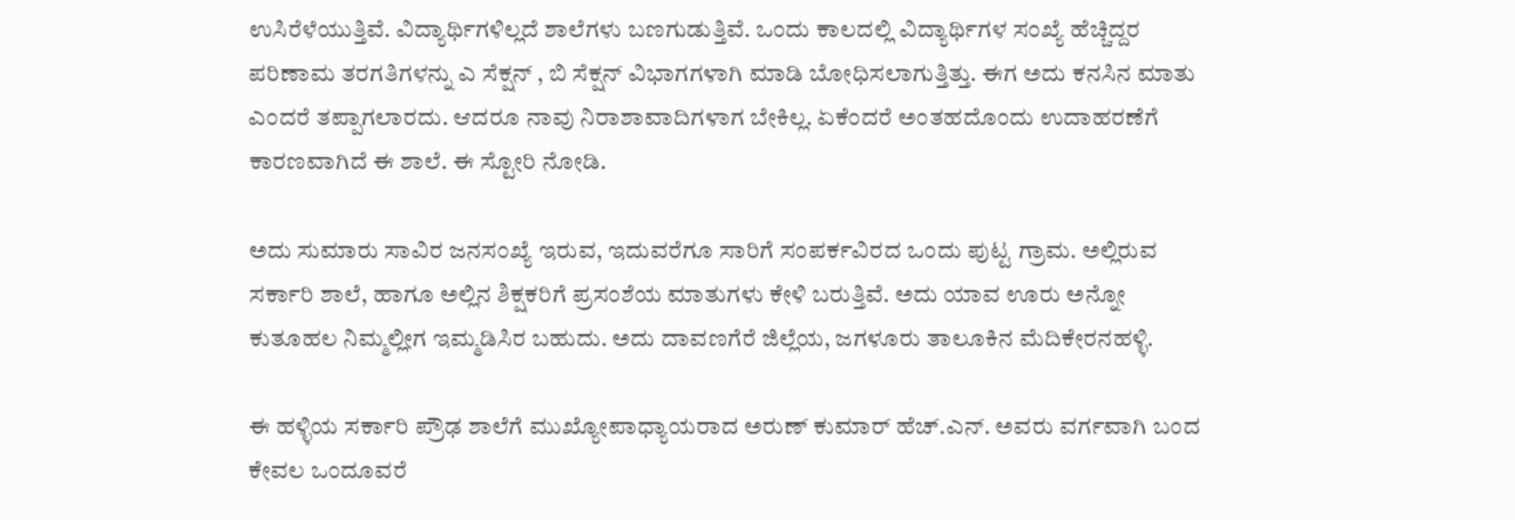ಉಸಿರೆಳೆಯುತ್ತಿವೆ. ವಿದ್ಯಾರ್ಥಿಗಳಿಲ್ಲದೆ ಶಾಲೆಗಳು ಬಣಗುಡುತ್ತಿವೆ‌. ಒಂದು ಕಾಲದಲ್ಲಿ ವಿದ್ಯಾರ್ಥಿಗಳ ಸಂಖ್ಯೆ ಹೆಚ್ಚಿದ್ದರ ಪರಿಣಾಮ ತರಗತಿಗಳನ್ನು ಎ ಸೆಕ್ಷನ್ , ಬಿ ಸೆಕ್ಷನ್ ವಿಭಾಗಗಳಾಗಿ ಮಾಡಿ ಬೋಧಿಸಲಾಗುತ್ತಿತ್ತು. ಈಗ ಅದು ಕನಸಿನ ಮಾತು ಎಂದರೆ ತಪ್ಪಾಗಲಾರದು. ಆದರೂ ನಾವು ನಿರಾಶಾವಾದಿಗಳಾಗ ಬೇಕಿಲ್ಲ. ಏಕೆಂದರೆ ಅಂತಹದೊಂದು ಉದಾಹರಣೆಗೆ ಕಾರಣವಾಗಿದೆ ಈ ಶಾಲೆ. ಈ ಸ್ಟೋರಿ ನೋಡಿ.

ಅದು ಸುಮಾರು ಸಾವಿರ ಜನಸಂಖ್ಯೆ ಇರುವ, ಇದುವರೆಗೂ ಸಾರಿಗೆ ಸಂಪರ್ಕವಿರದ ಒಂದು ಪುಟ್ಟ ಗ್ರಾಮ. ಅಲ್ಲಿರುವ ಸರ್ಕಾರಿ ಶಾಲೆ, ಹಾಗೂ ಅಲ್ಲಿನ ಶಿಕ್ಷಕರಿಗೆ ಪ್ರಸಂಶೆಯ ಮಾತುಗಳು ಕೇಳಿ ಬರುತ್ತಿವೆ. ಅದು ಯಾವ ಊರು ಅನ್ನೋ ಕುತೂಹಲ ನಿಮ್ಮಲ್ಲೀಗ ಇಮ್ಮಡಿಸಿರ ಬಹುದು. ಅದು ದಾವಣಗೆರೆ ಜಿಲ್ಲೆಯ, ಜಗಳೂರು ತಾಲೂಕಿನ ಮೆದಿಕೇರನಹಳ್ಳಿ.

ಈ ಹಳ್ಳಿಯ ಸರ್ಕಾರಿ ಪ್ರೌಢ ಶಾಲೆಗೆ ಮುಖ್ಯೋಪಾಧ್ಯಾಯರಾದ ಅರುಣ್ ಕುಮಾರ್ ಹೆಚ್.ಎನ್. ಅವರು ವರ್ಗವಾಗಿ ಬಂದ ಕೇವಲ ಒಂದೂವರೆ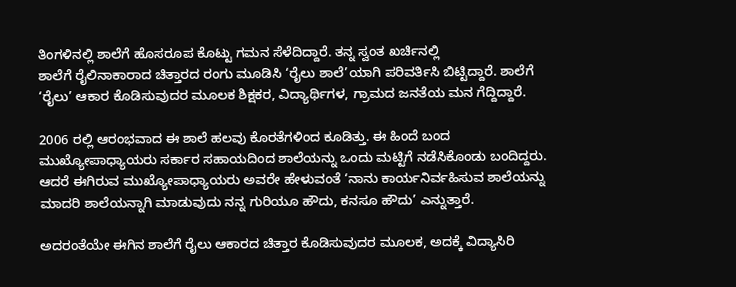ತಿಂಗಳಿನಲ್ಲಿ ಶಾಲೆಗೆ ಹೊಸರೂಪ ಕೊಟ್ಟು ಗಮನ ಸೆಳೆದಿದ್ದಾರೆ. ತನ್ನ ಸ್ವಂತ ಖರ್ಚಿನಲ್ಲಿ
ಶಾಲೆಗೆ ರೈಲಿನಾಕಾರಾದ ಚಿತ್ತಾರದ ರಂಗು ಮೂಡಿಸಿ ‘ರೈಲು ಶಾಲೆ’ಯಾಗಿ ಪರಿವರ್ತಿಸಿ‌ ಬಿಟ್ಟಿದ್ದಾರೆ. ಶಾಲೆಗೆ ‘ರೈಲು’ ಆಕಾರ ಕೊಡಿಸುವುದರ ಮೂಲಕ ಶಿಕ್ಷಕರ, ವಿದ್ಯಾರ್ಥಿಗಳ, ಗ್ರಾಮದ ಜನತೆಯ ಮನ ಗೆದ್ದಿದ್ದಾರೆ.

2006 ರಲ್ಲಿ ಆರಂಭವಾದ ಈ ಶಾಲೆ ಹಲವು ಕೊರತೆಗಳಿಂದ ಕೂಡಿತ್ತು. ಈ ಹಿಂದೆ ಬಂದ ಮುಖ್ಯೋಪಾಧ್ಯಾಯರು ಸರ್ಕಾರ ಸಹಾಯದಿಂದ ಶಾಲೆಯನ್ನು ಒಂದು ಮಟ್ಟಿಗೆ ನಡೆಸಿಕೊಂಡು ಬಂದಿದ್ದರು. ಆದರೆ ಈಗಿರುವ ಮುಖ್ಯೋಪಾಧ್ಯಾಯರು ಅವರೇ ಹೇಳುವಂತೆ ‘ನಾನು ಕಾರ್ಯನಿರ್ವಹಿಸುವ ಶಾಲೆಯನ್ನು ಮಾದರಿ ಶಾಲೆಯನ್ನಾಗಿ ಮಾಡುವುದು ನನ್ನ ಗುರಿಯೂ ಹೌದು, ಕನಸೂ ಹೌದು’ ಎನ್ನುತ್ತಾರೆ.

ಅದರಂತೆಯೇ ಈಗಿನ ಶಾಲೆಗೆ ರೈಲು ಆಕಾರದ ಚಿತ್ತಾರ ಕೊಡಿಸುವುದರ ಮೂಲಕ, ಅದಕ್ಕೆ ವಿದ್ಯಾಸಿರಿ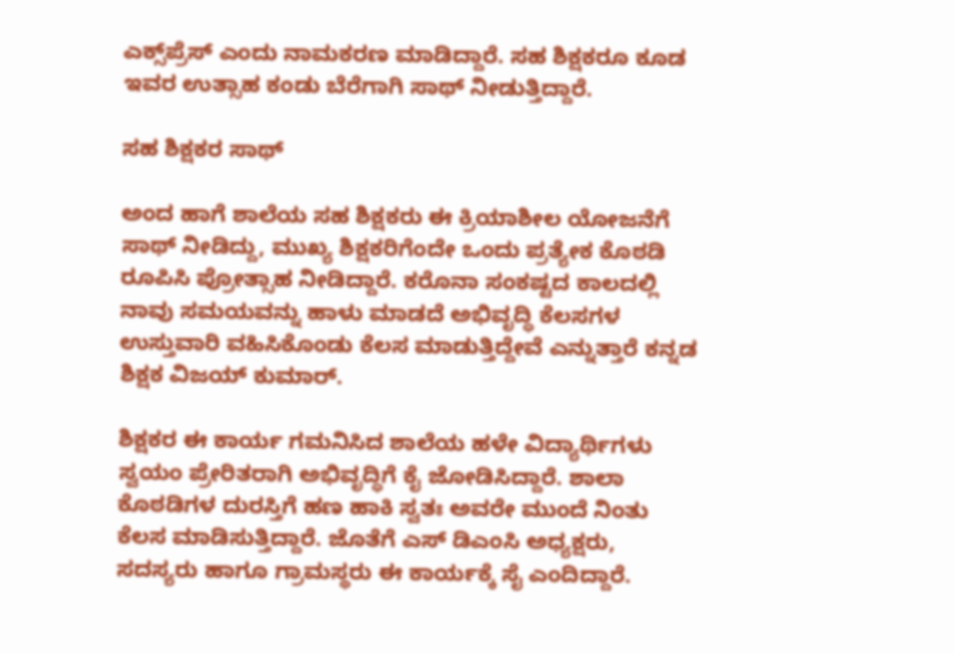ಎಕ್ಸ್‌ಪ್ರೆಸ್ ಎಂದು ನಾಮಕರಣ ಮಾಡಿದ್ದಾರೆ. ಸಹ ಶಿಕ್ಷಕರೂ ಕೂಡ ಇವರ ಉತ್ಸಾಹ ಕಂಡು ಬೆರೆಗಾಗಿ ಸಾಥ್ ನೀಡುತ್ತಿದ್ದಾರೆ.

ಸಹ ಶಿಕ್ಷಕರ ಸಾಥ್

ಅಂದ ಹಾಗೆ ಶಾಲೆಯ ಸಹ ಶಿಕ್ಷಕರು ಈ ಕ್ರಿಯಾಶೀಲ ಯೋಜನೆಗೆ ಸಾಥ್ ನೀಡಿದ್ದು, ಮುಖ್ಯ ಶಿಕ್ಷಕರಿಗೆಂದೇ ಒಂದು ಪ್ರತ್ಯೇಕ ಕೊಠಡಿ ರೂಪಿಸಿ ಪ್ರೋತ್ಸಾಹ ನೀಡಿದ್ದಾರೆ. ಕರೊನಾ ಸಂಕಷ್ಟದ ಕಾಲದಲ್ಲಿ ನಾವು ಸಮಯವನ್ನು ಹಾಳು ಮಾಡದೆ ಅಭಿವೃದ್ಧಿ ಕೆಲಸಗಳ ಉಸ್ತುವಾರಿ ವಹಿಸಿಕೊಂಡು ಕೆಲಸ ಮಾಡುತ್ತಿದ್ದೇವೆ ಎನ್ನುತ್ತಾರೆ ಕನ್ನಡ ಶಿಕ್ಷಕ ವಿಜಯ್ ಕುಮಾರ್.

ಶಿಕ್ಷಕರ ಈ ಕಾರ್ಯ ಗಮನಿಸಿದ ಶಾಲೆಯ ಹಳೇ ವಿದ್ಯಾರ್ಥಿಗಳು ಸ್ವಯಂ ಪ್ರೇರಿತರಾಗಿ ಅಭಿವೃದ್ಧಿಗೆ ಕೈ ಜೋಡಿಸಿದ್ದಾರೆ. ಶಾಲಾ ಕೊಠಡಿಗಳ ದುರಸ್ತಿಗೆ ಹಣ ಹಾಕಿ ಸ್ವತಃ ಅವರೇ ಮುಂದೆ ನಿಂತು ಕೆಲಸ ಮಾಡಿಸುತ್ತಿದ್ದಾರೆ. ಜೊತೆಗೆ ಎಸ್ ಡಿಎಂಸಿ ಅಧ್ಯಕ್ಷರು, ಸದಸ್ಯರು ಹಾಗೂ ಗ್ರಾಮಸ್ಥರು ಈ ಕಾರ್ಯಕ್ಕೆ ಸೈ ಎಂದಿದ್ದಾರೆ.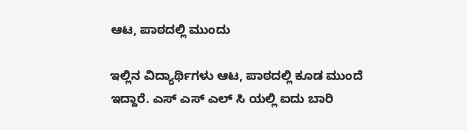ಆಟ, ಪಾಠದಲ್ಲಿ ಮುಂದು

ಇಲ್ಲಿನ ವಿದ್ಯಾರ್ಥಿಗಳು ಆಟ, ಪಾಠದಲ್ಲಿ ಕೂಡ ಮುಂದೆ ಇದ್ದಾರೆ. ಎಸ್ ಎಸ್ ಎಲ್ ಸಿ ಯಲ್ಲಿ ಐದು ಬಾರಿ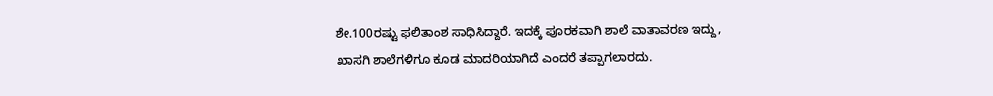ಶೇ.100ರಷ್ಟು ಫಲಿತಾಂಶ ಸಾಧಿಸಿದ್ದಾರೆ. ಇದಕ್ಕೆ ಪೂರಕವಾಗಿ ಶಾಲೆ ವಾತಾವರಣ ಇದ್ದು, ಖಾಸಗಿ ಶಾಲೆಗಳಿಗೂ ಕೂಡ ಮಾದರಿಯಾಗಿದೆ ಎಂದರೆ ತಪ್ಪಾಗಲಾರದು.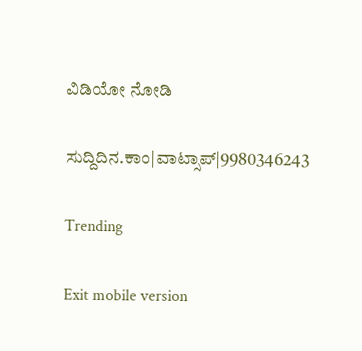ವಿಡಿಯೋ ನೋಡಿ

ಸುದ್ದಿದಿನ.ಕಾಂ|ವಾಟ್ಸಾಪ್|9980346243

Trending

Exit mobile version